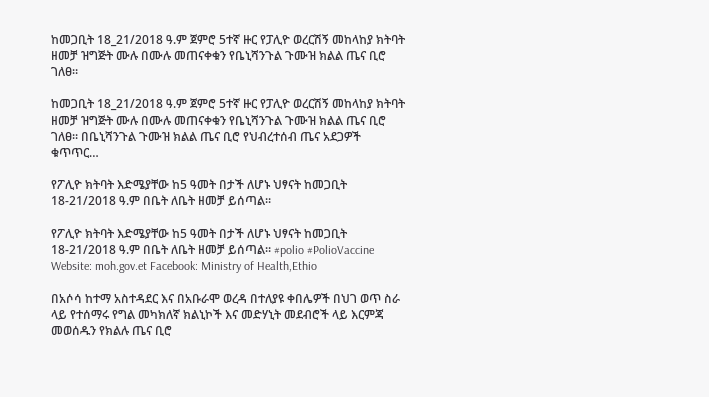ከመጋቢት 18_21/2018 ዓ.ም ጀምሮ 5ተኛ ዙር የፓሊዮ ወረርሽኝ መከላከያ ክትባት ዘመቻ ዝግጅት ሙሉ በሙሉ መጠናቀቁን የቤኒሻንጉል ጉሙዝ ክልል ጤና ቢሮ ገለፀ።

ከመጋቢት 18_21/2018 ዓ.ም ጀምሮ 5ተኛ ዙር የፓሊዮ ወረርሽኝ መከላከያ ክትባት ዘመቻ ዝግጅት ሙሉ በሙሉ መጠናቀቁን የቤኒሻንጉል ጉሙዝ ክልል ጤና ቢሮ ገለፀ። በቤኒሻንጉል ጉሙዝ ክልል ጤና ቢሮ የህብረተሰብ ጤና አደጋዎች ቁጥጥር…

የፖሊዮ ክትባት እድሜያቸው ከ5 ዓመት በታች ለሆኑ ህፃናት ከመጋቢት 18-21/2018 ዓ.ም በቤት ለቤት ዘመቻ ይሰጣል።

የፖሊዮ ክትባት እድሜያቸው ከ5 ዓመት በታች ለሆኑ ህፃናት ከመጋቢት 18-21/2018 ዓ.ም በቤት ለቤት ዘመቻ ይሰጣል። #polio #PolioVaccine Website: moh.gov.et Facebook: Ministry of Health,Ethio

በአሶሳ ከተማ አስተዳደር እና በአቡራሞ ወረዳ በተለያዩ ቀበሌዎች በህገ ወጥ ስራ ላይ የተሰማሩ የግል መካክለኛ ክልኒኮች እና መድሃኒት መደብሮች ላይ እርምጃ መወሰዱን የክልሉ ጤና ቢሮ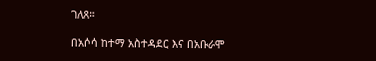ገለጸ።

በአሶሳ ከተማ አስተዳደር እና በአቡራሞ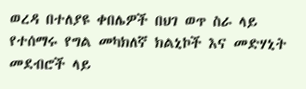ወረዳ በተለያዩ ቀበሌዎች በህገ ወጥ ስራ ላይ የተሰማሩ የግል መካክለኛ ክልኒኮች እና መድሃኒት መደብሮች ላይ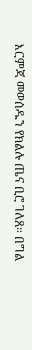እርምጃ መወሰዱን የክልሉ ጤና ቢሮ ገለጸ። በግል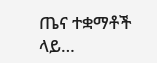ጤና ተቋማቶች ላይ…